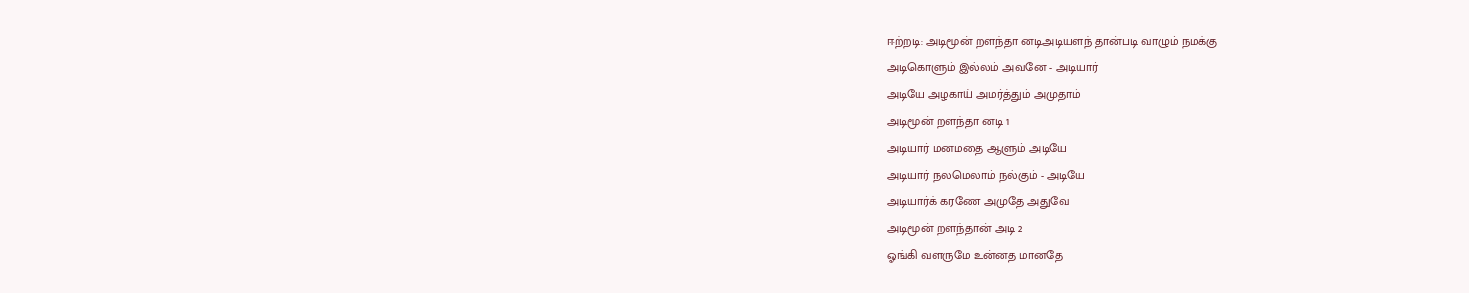ஈற்றடி: அடிமூன் றளந்தா னடிஅடியளந் தான்படி வாழும் நமக்கு
அடிகொளும் இல்லம் அவனே - அடியார்
அடியே அழகாய் அமர்த்தும் அமுதாம்
அடிமூன் றளந்தா னடி 1
அடியார் மனமதை ஆளும் அடியே
அடியார் நலமெலாம் நல்கும் - அடியே
அடியார்க் கரணே அமுதே அதுவே
அடிமூன் றளந்தான் அடி 2
ஓங்கி வளருமே உன்னத மானதே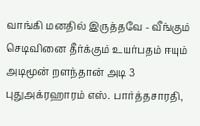வாங்கி மனதில் இருத்தவே - வீங்கும்
செடிவினை தீர்க்கும் உயர்பதம் ஈயும்
அடிமூன் றளந்தான் அடி 3
புதுஅக்ரஹாரம் எஸ். பார்த்தசாரதி,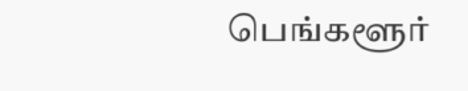பெங்களூர்